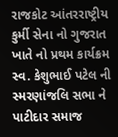રાજકોટ આંતરરાષ્ટ્રીય કુર્મી સેના નો ગુજરાત ખાતે નો પ્રથમ કાર્યક્રમ સ્વ. કેશુભાઈ પટેલ ની સ્મરણાંજલિ સભા ને પાટીદાર સમાજ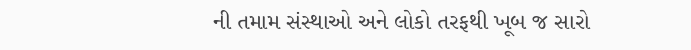ની તમામ સંસ્થાઓ અને લોકો તરફથી ખૂબ જ સારો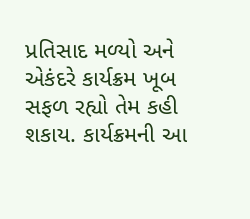પ્રતિસાદ મળ્યો અને એકંદરે કાર્યક્રમ ખૂબ સફળ રહ્યો તેમ કહી શકાય. કાર્યક્રમની આ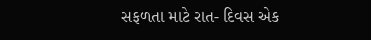સફળતા માટે રાત- દિવસ એક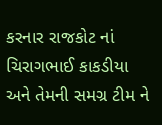કરનાર રાજકોટ નાં ચિરાગભાઈ કાકડીયા અને તેમની સમગ્ર ટીમ ને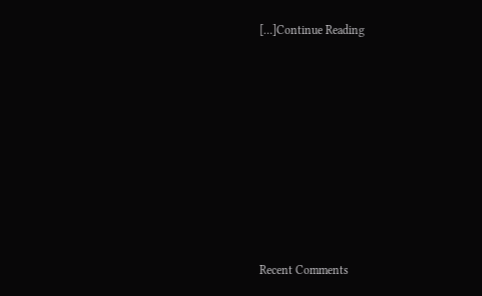[…]Continue Reading















Recent Comments